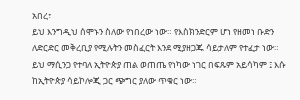አበረ፣
ይህ እንግዲህ ሰሞኑን ስለው የነበረው ነው። የእስክንድርም ሆነ የዘመነ ቡድን ለድርድር መቅረቢያ የሚሉትን መስፈርት እንደ ሚያዘጋጁ ሳይታለም የተፈታ ነው።
ይህ ማሲንጋ የተባለ ኢትዮጵያ ጠል ወጠጤ የነካው ነገር በፍጹም አይሳካም ፤ እሱ ከኢትዮጵያ ሳይኮሎጂ ጋር ጭግር ያለው ጥቁር ነው።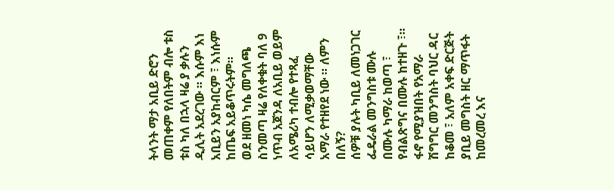ትላንት ማታ አቢይ ድሮን መጠቀም የለበትም ብሎ ቱስ ቱስ ካለ በኋላ ዛሬ ያ ቃሉን ዲሊት አደረገው ። እሱም እነ አቢይን አያከብርም ፣ እነሱም ከጤፍ አይቆጥሩትም።
ወደ ዘመነ ካሴ መግለጫ ስንመጣ ዛሬ የለቀቁት ባለ 9 ነጥብ አጀንዳ ለአቢይ ወይም ለአሜሪካ ተብሎ የተጻፈ ሳይሆን ለሚቃወማቸው አማራ የተዘየደ ነው ። ለምን በለኝ?
ሰዎቹ ያሉት ካቢይ ለመነጋገር ፌዴራል መንግስቱ ሙሉ በሙሉ ካማራ ከወጣ ፣ የብልጽግና በሙሉ ከተዘጉ ፣። ፋኖ የሚያዝበት የአማራ ሽግግር መንግስት ባህር ዳር ከቆመ ፣ አለም አቀፍ ድርጅት ያቢይ መግስት ዘር ማጥፋት ከመረመረ እና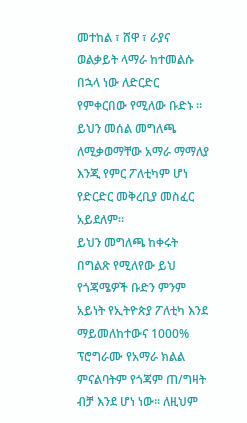መተከል ፣ ሸዋ ፣ ራያና ወልቃይት ላማራ ከተመልሱ በኋላ ነው ለድርድር የምቀርበው የሚለው ቡድኑ ። ይህን መሰል መግለጫ ለሚቃወማቸው አማራ ማማለያ እንጂ የምር ፖለቲካም ሆነ የድርድር መቅረቢያ መስፈር አይደለም።
ይህን መግለጫ ከቀሩት በግልጽ የሚለየው ይህ የጎጃሜዎች ቡድን ምንም አይነት የኢትዮጵያ ፖለቲካ እንደ ማይመለከተውና 1000% ፕሮግራሙ የአማራ ክልል ምናልባትም የጎጃም ጠ/ግዛት ብቻ እንደ ሆነ ነው። ለዚህም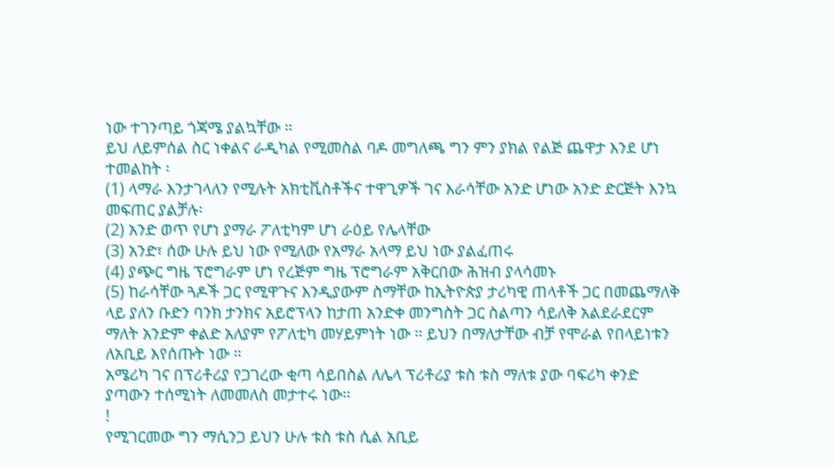ነው ተገንጣይ ጎጃሜ ያልኳቸው ።
ይህ ለይምሰል ስር ነቀልና ራዲካል የሚመስል ባዶ መግለጫ ግን ምን ያክል የልጅ ጨዋታ እንደ ሆነ ተመልከት ፡
(1) ላማራ እንታገላለን የሚሉት አክቲቪስቶችና ተዋጊዎች ገና እራሳቸው አንድ ሆነው አንድ ድርጅት እንኳ መፍጠር ያልቻሉ፡
(2) አንድ ወጥ የሆነ ያማራ ፖለቲካም ሆነ ራዕይ የሌላቸው
(3) አንድ፣ ሰው ሁሉ ይህ ነው የሚለው የአማራ አላማ ይህ ነው ያልፈጠሩ
(4) ያጭር ግዜ ፕሮግራም ሆነ የረጅም ግዜ ፕሮግራም አቅርበው ሕዝብ ያላሳመኑ
(5) ከራሳቸው ጓዶች ጋር የሚዋጉና እንዲያውም ስማቸው ከኢትዮጵያ ታሪካዊ ጠላቶች ጋር በመጨማለቅ ላይ ያለን ቡድን ባንክ ታንክና አይሮፕላን ከታጠ አንድቀ መንግስት ጋር ስልጣን ሳይለቅ አልደራደርም ማለት አንድም ቀልድ አለያም የፖለቲካ መሃይምነት ነው ። ይህን በማለታቸው ብቻ የሞራል የበላይነቱን ለአቢይ እየሰጡት ነው ።
አሜሪካ ገና በፕሪቶሪያ የጋገረው ቂጣ ሳይበስል ለሌላ ፕሪቶሪያ ቱስ ቱስ ማለቱ ያው ባፍሪካ ቀንድ ያጣውን ተሰሚነት ለመመለስ መታተሩ ነው።
!
የሚገርመው ግን ማሲንጋ ይህን ሁሉ ቱስ ቱስ ሲል አቢይ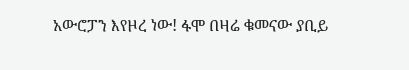አውሮፓን እየዞረ ነው! ፋሞ በዛሬ ቁመናው ያቢይ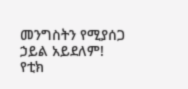መንግስትን የሚያሰጋ ኃይል አይደለም! የቲክ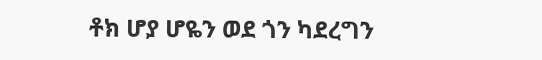ቶክ ሆያ ሆዬን ወደ ጎን ካደረግን